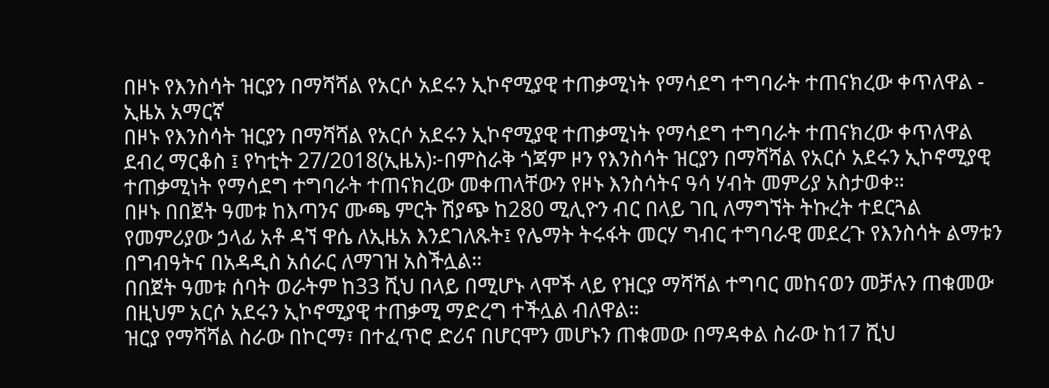በዞኑ የእንስሳት ዝርያን በማሻሻል የአርሶ አደሩን ኢኮኖሚያዊ ተጠቃሚነት የማሳደግ ተግባራት ተጠናክረው ቀጥለዋል - ኢዜአ አማርኛ
በዞኑ የእንስሳት ዝርያን በማሻሻል የአርሶ አደሩን ኢኮኖሚያዊ ተጠቃሚነት የማሳደግ ተግባራት ተጠናክረው ቀጥለዋል
ደብረ ማርቆስ ፤ የካቲት 27/2018(ኢዜአ)፦በምስራቅ ጎጃም ዞን የእንስሳት ዝርያን በማሻሻል የአርሶ አደሩን ኢኮኖሚያዊ ተጠቃሚነት የማሳደግ ተግባራት ተጠናክረው መቀጠላቸውን የዞኑ እንስሳትና ዓሳ ሃብት መምሪያ አስታወቀ።
በዞኑ በበጀት ዓመቱ ከእጣንና ሙጫ ምርት ሽያጭ ከ280 ሚሊዮን ብር በላይ ገቢ ለማግኘት ትኩረት ተደርጓል
የመምሪያው ኃላፊ አቶ ዳኘ ዋሴ ለኢዜአ እንደገለጹት፤ የሌማት ትሩፋት መርሃ ግብር ተግባራዊ መደረጉ የእንስሳት ልማቱን በግብዓትና በአዳዲስ አሰራር ለማገዝ አስችሏል።
በበጀት ዓመቱ ሰባት ወራትም ከ33 ሺህ በላይ በሚሆኑ ላሞች ላይ የዝርያ ማሻሻል ተግባር መከናወን መቻሉን ጠቁመው በዚህም አርሶ አደሩን ኢኮኖሚያዊ ተጠቃሚ ማድረግ ተችሏል ብለዋል።
ዝርያ የማሻሻል ስራው በኮርማ፣ በተፈጥሮ ድሪና በሆርሞን መሆኑን ጠቁመው በማዳቀል ስራው ከ17 ሺህ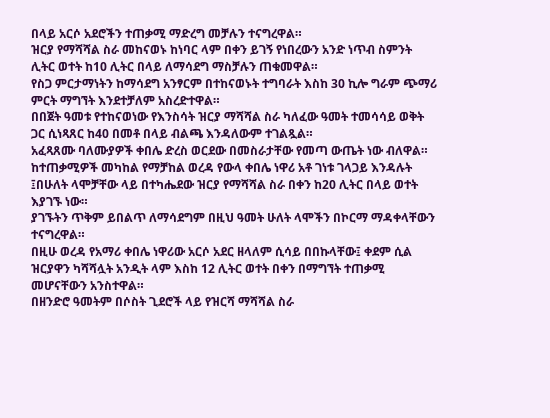በላይ አርሶ አደሮችን ተጠቃሚ ማድረግ መቻሉን ተናግረዋል።
ዝርያ የማሻሻል ስራ መከናወኑ ከነባር ላም በቀን ይገኝ የነበረውን አንድ ነጥብ ስምንት ሊትር ወተት ከ10 ሊትር በላይ ለማሳደግ ማስቻሉን ጠቁመዋል።
የስጋ ምርታማነትን ከማሳደግ አንፃርም በተከናወኑት ተግባራት እስከ 30 ኪሎ ግራም ጭማሪ ምርት ማግኘት እንደተቻለም አስረድተዋል።
በበጀት ዓመቱ የተከናወነው የእንስሳት ዝርያ ማሻሻል ስራ ካለፈው ዓመት ተመሳሳይ ወቅት ጋር ሲነጻጸር ከ40 በመቶ በላይ ብልጫ እንዳለውም ተገልጿል።
አፈጻጸሙ ባለሙያዎች ቀበሌ ድረስ ወርደው በመስራታቸው የመጣ ውጤት ነው ብለዋል።
ከተጠቃሚዎች መካከል የማቻከል ወረዳ የውላ ቀበሌ ነዋሪ አቶ ገነቱ ገላጋይ እንዳሉት ፤በሁለት ላሞቻቸው ላይ በተካሔደው ዝርያ የማሻሻል ስራ በቀን ከ20 ሊትር በላይ ወተት እያገኙ ነው።
ያገኙትን ጥቅም ይበልጥ ለማሳደግም በዚህ ዓመት ሁለት ላሞችን በኮርማ ማዳቀላቸውን ተናግረዋል።
በዚሁ ወረዳ የአማሪ ቀበሌ ነዋሪው አርሶ አደር ዘላለም ሲሳይ በበኩላቸው፤ ቀደም ሲል ዝርያዋን ካሻሻሏት አንዲት ላም እስከ 12 ሊትር ወተት በቀን በማግኘት ተጠቃሚ መሆናቸውን አንስተዋል።
በዘንድሮ ዓመትም በሶስት ጊደሮች ላይ የዝርሻ ማሻሻል ስራ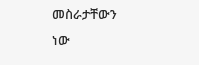መስራታቸውን ነው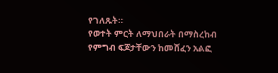የገለጹት።
የወተት ምርት ለማህበራት በማስረከብ የምግብ ፍጆታቸውን ከመሸፈን አልፎ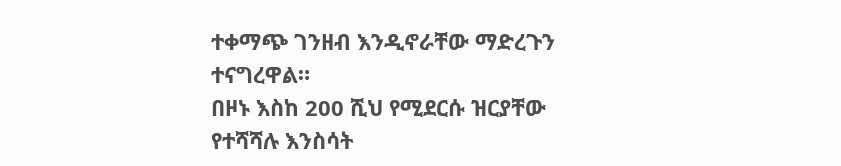ተቀማጭ ገንዘብ እንዲኖራቸው ማድረጉን ተናግረዋል።
በዞኑ እስከ 200 ሺህ የሚደርሱ ዝርያቸው የተሻሻሉ እንስሳት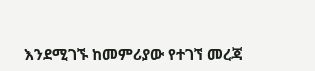እንደሚገኙ ከመምሪያው የተገኘ መረጃ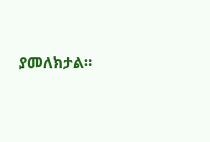ያመለክታል።